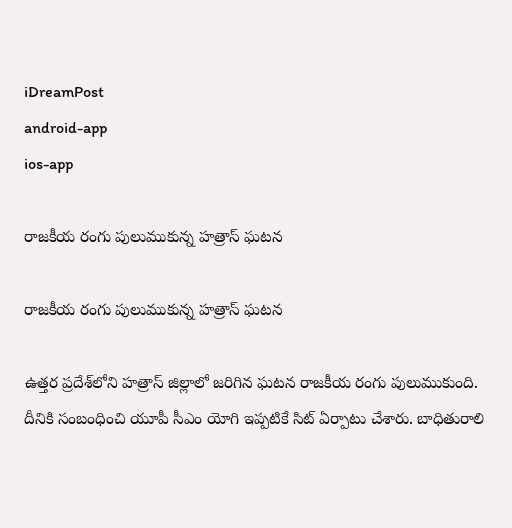iDreamPost
android-app
ios-app

రాజ‌కీయ రంగు పులుముకున్న హ‌త్రాస్ ఘ‌ట‌న‌

రాజ‌కీయ రంగు పులుముకున్న హ‌త్రాస్ ఘ‌ట‌న‌

ఉత్తర ప్రదేశ్‌లోని హత్రాస్ జిల్లాలో జ‌రిగిన ఘ‌ట‌న రాజ‌కీయ రంగు పులుముకుంది. దీనికి సంబంధించి యూపీ సీఎం యోగి ఇప్ప‌టికే సిట్ ఏర్పాటు చేశారు. బాధితురాలి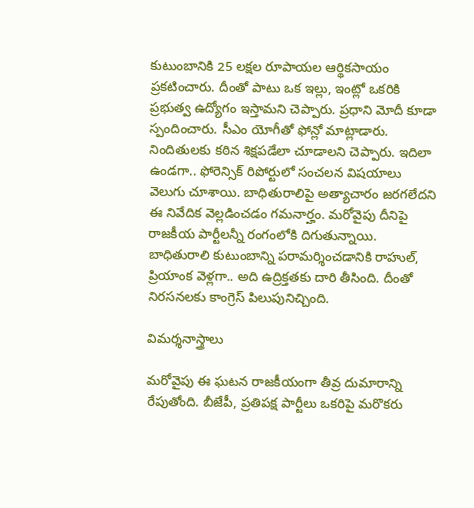కుటుంబానికి 25 లక్షల రూపాయల ఆర్థికసాయం ప్ర‌క‌టించారు. దీంతో పాటు ఒక ఇల్లు, ఇంట్లో ఒకరికి ప్రభుత్వ ఉద్యోగం ఇస్తామని చెప్పారు. ప్ర‌ధాని మోదీ కూడా స్పందించారు. సీఎం యోగీతో ఫోన్లో మాట్లాడారు. నిందితులకు కఠిన శిక్షపడేలా చూడాలని చెప్పారు. ఇదిలా ఉండ‌గా.. ఫోరెన్సిక్‌ రిపోర్టులో సంచలన విషయాలు వెలుగు చూశాయి. బాధితురాలిపై అత్యాచారం జరగలేదని ఈ నివేదిక వెల్లడించడం గమనార్హం. మ‌రోవైపు దీనిపై రాజ‌కీయ పార్టీల‌న్నీ రంగంలోకి దిగుతున్నాయి. బాధితురాలి కుటుంబాన్ని ప‌రామ‌ర్శించ‌డానికి రాహుల్, ప్రియాంక వెళ్ల‌గా.. అది ఉద్రిక్త‌త‌కు దారి తీసింది. దీంతో నిర‌స‌న‌ల‌కు కాంగ్రెస్ పిలుపునిచ్చింది.

విమ‌ర్శ‌నాస్త్రాలు

మ‌రోవైపు ఈ ఘ‌ట‌న రాజ‌కీయంగా తీవ్ర దుమారాన్ని రేపుతోంది. బీజేపీ, ప్ర‌తిప‌క్ష పార్టీలు ఒక‌రిపై మ‌రొక‌రు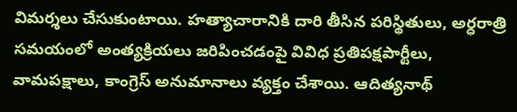విమ‌ర్శ‌లు చేసుకుంటాయి. హత్యాచారానికి దారి తీసిన పరిస్థితులు, అర్ధరాత్రి సమయంలో అంత్యక్రియలు జరిపించడంపై వివిధ ప్రతిపక్షపార్టీలు, వామపక్షాలు, కాంగ్రెస్‌ అనుమానాలు వ్యక్తం చేశాయి. ఆదిత్యనాథ్‌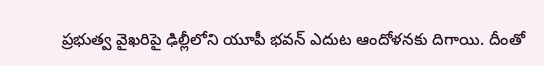ప్రభుత్వ వైఖరిపై ఢిల్లీలోని యూపీ భవన్‌ ఎదుట ఆందోళనకు దిగాయి. దీంతో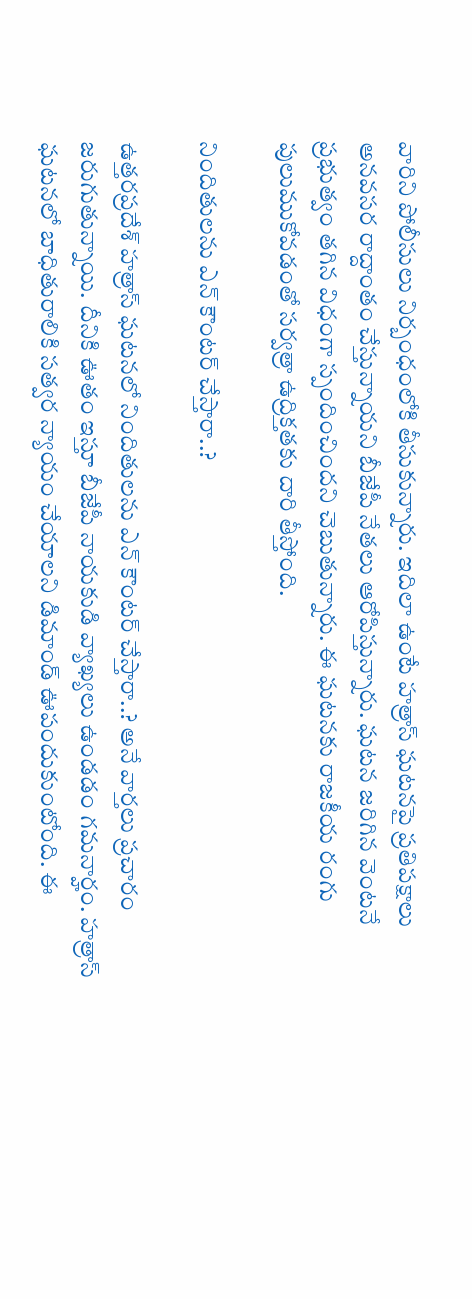వారిని పోలీసులు నిర్బంధంలోకి తీసుకున్నారు. ఇదిలా ఉంటే హ‌త్రాస్ ఘ‌ట‌న‌పై ప్ర‌తిప‌క్షాలు అన‌వ‌స‌ర రాద్దాంతం చేస్తున్నాయ‌ని బీజేపీ నేత‌లు ఆరోపిస్తున్నారు. ఘ‌ట‌న జ‌రిగిన వెంట‌నే ప్ర‌భుత్వం త‌గిన విధంగా స్పందించింద‌ని చెబుతున్నారు. ఈ ఘ‌ట‌నకు రాజ‌కీయ రంగు పులుముకోవ‌డంతో స‌ర్వ‌త్రా ఉద్రిక్త‌త‌కు దారి తీస్తోంది.

నిందితుల‌ను ఎన్ కౌంట‌ర్ చేస్తారా..?

ఉత్తరప్రదేశ్‌ హత్రాస్‌ ఘటనలో నిందితుల‌ను ఎన్ కౌంట‌ర్ చేస్తారా..? అనే వార్త‌లు ప్ర‌చారం జ‌రుగుతున్నాయి. దీనికి ఊతం ఇస్తూ బీజేపీ నాయ‌కుడి వ్యాఖ్య‌లు ఉండ‌డం గ‌మ‌నార్హం. హ‌త్రాస్ ఘ‌ట‌న‌లో బాధితురాలికి సత్వర న్యాయం చేయాలని డిమాండ్ ఊపందుకుంటోంది. ఈ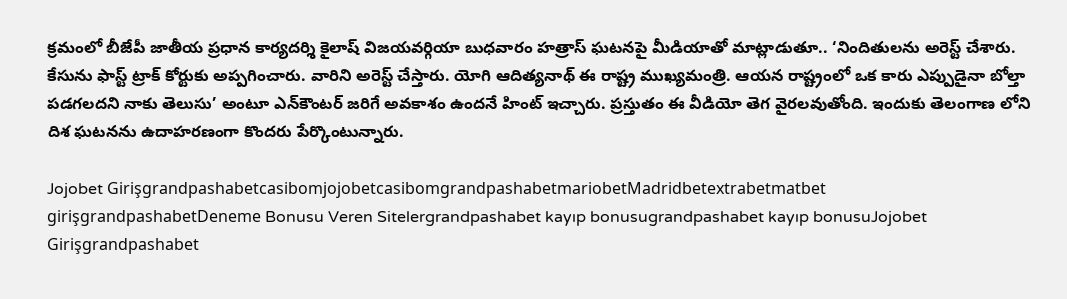క్రమంలో బీజేపీ జాతీయ ప్రధాన కార్యదర్శి కైలాష్ విజయవర్గియా బుధవారం హత్రాస్‌ ఘటనపై మీడియాతో మాట్లాడుతూ.. ‘నిందితులను అరెస్ట్‌ చేశారు. కేసును ఫాస్ట్‌ ట్రాక్‌ కోర్టుకు అప్పగించారు. వారిని అరెస్ట్‌ చేస్తారు. యోగి ఆదిత్యనాథ్‌ ఈ రాష్ట్ర ముఖ్యమంత్రి. ఆయన రాష్ట్రంలో ఒక కారు ఎప్పుడైనా బోల్తా పడగలదని నాకు తెలుసు’ అంటూ ఎన్‌కౌంటర్‌ జరిగే అవకాశం ఉందనే హింట్‌ ఇచ్చారు. ప్రస్తుతం ఈ వీడియో తెగ వైరలవుతోంది. ఇందుకు తెలంగాణ లోని దిశ ఘ‌ట‌నను ఉదాహ‌ర‌ణంగా కొంద‌రు పేర్కొంటున్నారు.

Jojobet GirişgrandpashabetcasibomjojobetcasibomgrandpashabetmariobetMadridbetextrabetmatbet girişgrandpashabetDeneme Bonusu Veren Sitelergrandpashabet kayıp bonusugrandpashabet kayıp bonusuJojobet Girişgrandpashabet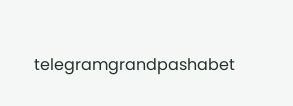telegramgrandpashabet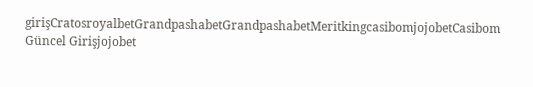girişCratosroyalbetGrandpashabetGrandpashabetMeritkingcasibomjojobetCasibom Güncel Girişjojobet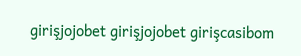girişjojobet girişjojobet girişcasibom